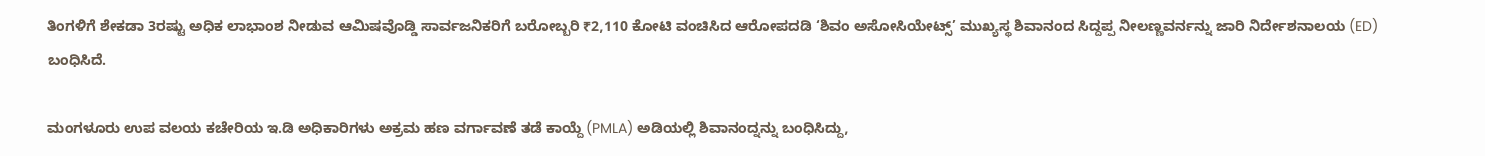ತಿಂಗಳಿಗೆ ಶೇಕಡಾ 3ರಷ್ಟು ಅಧಿಕ ಲಾಭಾಂಶ ನೀಡುವ ಆಮಿಷವೊಡ್ಡಿ ಸಾರ್ವಜನಿಕರಿಗೆ ಬರೋಬ್ಬರಿ ₹2,110 ಕೋಟಿ ವಂಚಿಸಿದ ಆರೋಪದಡಿ ‘ಶಿವಂ ಅಸೋಸಿಯೇಟ್ಸ್’ ಮುಖ್ಯಸ್ಥ ಶಿವಾನಂದ ಸಿದ್ದಪ್ಪ ನೀಲಣ್ಣವರ್ನನ್ನು ಜಾರಿ ನಿರ್ದೇಶನಾಲಯ (ED) ಬಂಧಿಸಿದೆ.

ಮಂಗಳೂರು ಉಪ ವಲಯ ಕಚೇರಿಯ ಇ.ಡಿ ಅಧಿಕಾರಿಗಳು ಅಕ್ರಮ ಹಣ ವರ್ಗಾವಣೆ ತಡೆ ಕಾಯ್ದೆ (PMLA) ಅಡಿಯಲ್ಲಿ ಶಿವಾನಂದ್ನನ್ನು ಬಂಧಿಸಿದ್ದು,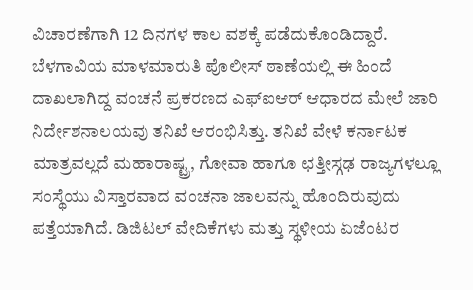ವಿಚಾರಣೆಗಾಗಿ 12 ದಿನಗಳ ಕಾಲ ವಶಕ್ಕೆ ಪಡೆದುಕೊಂಡಿದ್ದಾರೆ.
ಬೆಳಗಾವಿಯ ಮಾಳಮಾರುತಿ ಪೊಲೀಸ್ ಠಾಣೆಯಲ್ಲಿ ಈ ಹಿಂದೆ ದಾಖಲಾಗಿದ್ದ ವಂಚನೆ ಪ್ರಕರಣದ ಎಫ್ಐಆರ್ ಆಧಾರದ ಮೇಲೆ ಜಾರಿ ನಿರ್ದೇಶನಾಲಯವು ತನಿಖೆ ಆರಂಭಿಸಿತ್ತು. ತನಿಖೆ ವೇಳೆ ಕರ್ನಾಟಕ ಮಾತ್ರವಲ್ಲದೆ ಮಹಾರಾಷ್ಟ್ರ, ಗೋವಾ ಹಾಗೂ ಛತ್ತೀಸ್ಗಢ ರಾಜ್ಯಗಳಲ್ಲೂ ಸಂಸ್ಥೆಯು ವಿಸ್ತಾರವಾದ ವಂಚನಾ ಜಾಲವನ್ನು ಹೊಂದಿರುವುದು ಪತ್ತೆಯಾಗಿದೆ. ಡಿಜಿಟಲ್ ವೇದಿಕೆಗಳು ಮತ್ತು ಸ್ಥಳೀಯ ಏಜೆಂಟರ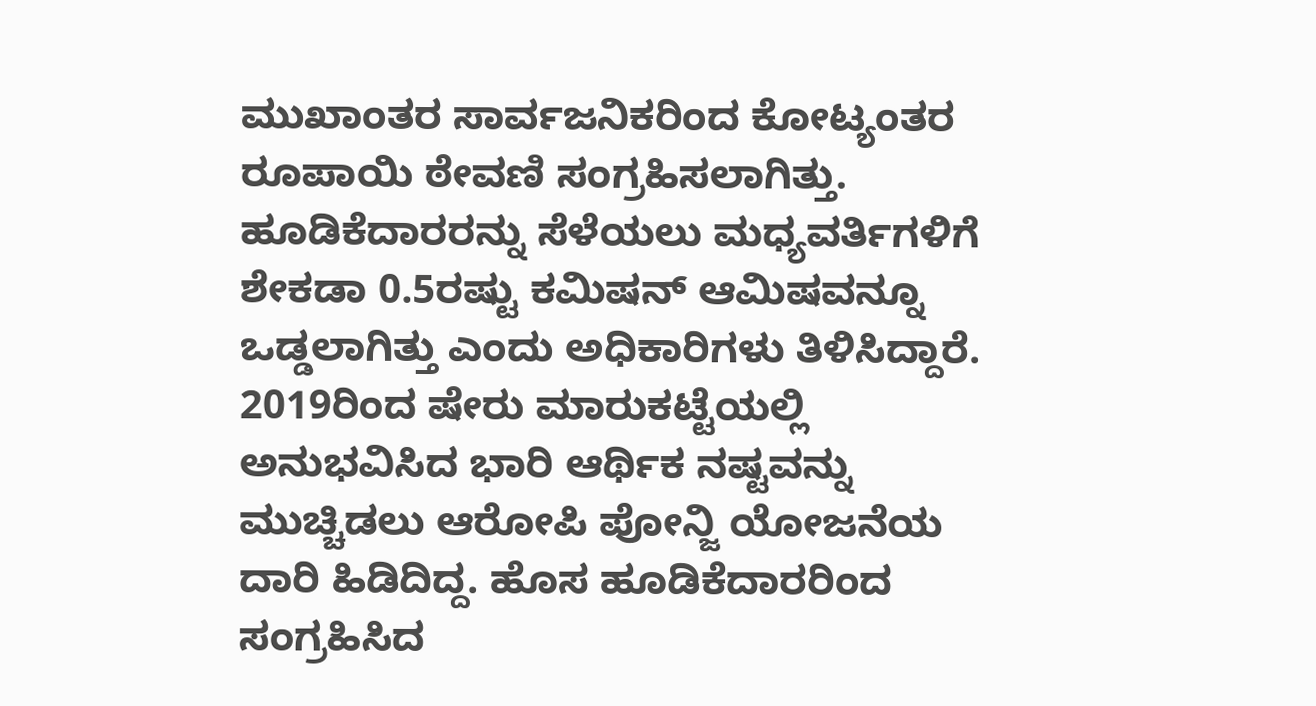ಮುಖಾಂತರ ಸಾರ್ವಜನಿಕರಿಂದ ಕೋಟ್ಯಂತರ ರೂಪಾಯಿ ಠೇವಣಿ ಸಂಗ್ರಹಿಸಲಾಗಿತ್ತು. ಹೂಡಿಕೆದಾರರನ್ನು ಸೆಳೆಯಲು ಮಧ್ಯವರ್ತಿಗಳಿಗೆ ಶೇಕಡಾ 0.5ರಷ್ಟು ಕಮಿಷನ್ ಆಮಿಷವನ್ನೂ ಒಡ್ಡಲಾಗಿತ್ತು ಎಂದು ಅಧಿಕಾರಿಗಳು ತಿಳಿಸಿದ್ದಾರೆ.
2019ರಿಂದ ಷೇರು ಮಾರುಕಟ್ಟೆಯಲ್ಲಿ ಅನುಭವಿಸಿದ ಭಾರಿ ಆರ್ಥಿಕ ನಷ್ಟವನ್ನು ಮುಚ್ಚಿಡಲು ಆರೋಪಿ ಪೋನ್ಜಿ ಯೋಜನೆಯ ದಾರಿ ಹಿಡಿದಿದ್ದ. ಹೊಸ ಹೂಡಿಕೆದಾರರಿಂದ ಸಂಗ್ರಹಿಸಿದ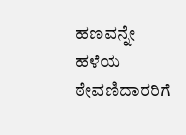ಹಣವನ್ನೇ ಹಳೆಯ ಠೇವಣಿದಾರರಿಗೆ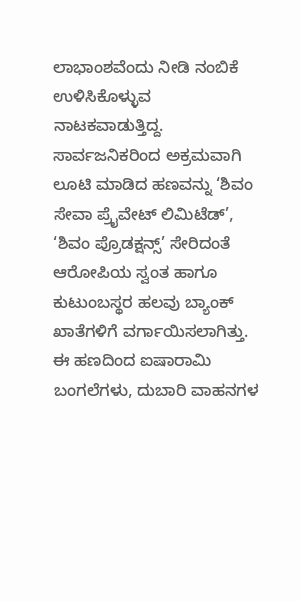ಲಾಭಾಂಶವೆಂದು ನೀಡಿ ನಂಬಿಕೆ ಉಳಿಸಿಕೊಳ್ಳುವ ನಾಟಕವಾಡುತ್ತಿದ್ದ.
ಸಾರ್ವಜನಿಕರಿಂದ ಅಕ್ರಮವಾಗಿ ಲೂಟಿ ಮಾಡಿದ ಹಣವನ್ನು ‘ಶಿವಂ ಸೇವಾ ಪ್ರೈವೇಟ್ ಲಿಮಿಟೆಡ್’, ‘ಶಿವಂ ಪ್ರೊಡಕ್ಷನ್ಸ್’ ಸೇರಿದಂತೆ ಆರೋಪಿಯ ಸ್ವಂತ ಹಾಗೂ ಕುಟುಂಬಸ್ಥರ ಹಲವು ಬ್ಯಾಂಕ್ ಖಾತೆಗಳಿಗೆ ವರ್ಗಾಯಿಸಲಾಗಿತ್ತು. ಈ ಹಣದಿಂದ ಐಷಾರಾಮಿ ಬಂಗಲೆಗಳು, ದುಬಾರಿ ವಾಹನಗಳ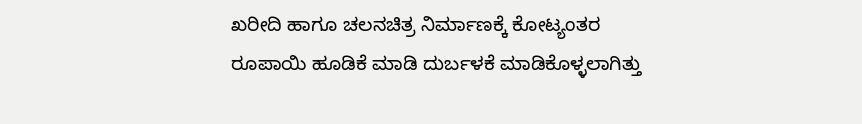ಖರೀದಿ ಹಾಗೂ ಚಲನಚಿತ್ರ ನಿರ್ಮಾಣಕ್ಕೆ ಕೋಟ್ಯಂತರ ರೂಪಾಯಿ ಹೂಡಿಕೆ ಮಾಡಿ ದುರ್ಬಳಕೆ ಮಾಡಿಕೊಳ್ಳಲಾಗಿತ್ತು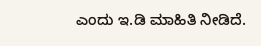ಎಂದು ಇ.ಡಿ ಮಾಹಿತಿ ನೀಡಿದೆ.